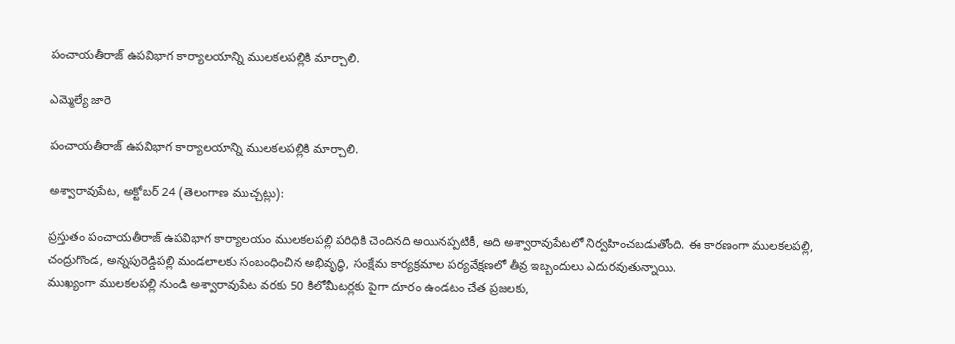పంచాయతీరాజ్ ఉపవిభాగ కార్యాలయాన్ని ములకలపల్లికి మార్చాలి.

ఎమ్మెల్యే జారె

పంచాయతీరాజ్ ఉపవిభాగ కార్యాలయాన్ని ములకలపల్లికి మార్చాలి.

అశ్వారావుపేట, అక్టోబర్ 24 (తెలంగాణ ముచ్చట్లు):

ప్రస్తుతం పంచాయతీరాజ్ ఉపవిభాగ కార్యాలయం ములకలపల్లి పరిధికి చెందినది అయినప్పటికీ, అది అశ్వారావుపేటలో నిర్వహించబడుతోంది. ఈ కారణంగా ములకలపల్లి, చంద్రుగొండ, అన్నపురెడ్డిపల్లి మండలాలకు సంబంధించిన అభివృద్ధి, సంక్షేమ కార్యక్రమాల పర్యవేక్షణలో తీవ్ర ఇబ్బందులు ఎదురవుతున్నాయి.
ముఖ్యంగా ములకలపల్లి నుండి అశ్వారావుపేట వరకు 50 కిలోమీటర్లకు పైగా దూరం ఉండటం చేత ప్రజలకు,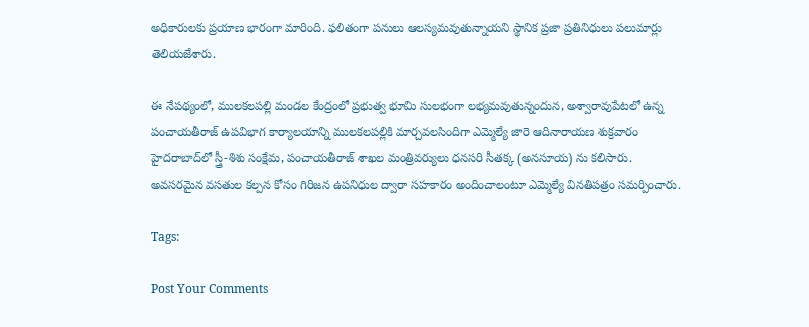అధికారులకు ప్రయాణ భారంగా మారింది. ఫలితంగా పనులు ఆలస్యమవుతున్నాయని స్థానిక ప్రజా ప్రతినిధులు పలుమార్లు తెలియజేశారు.

ఈ నేపథ్యంలో, ములకలపల్లి మండల కేంద్రంలో ప్రభుత్వ భూమి సులభంగా లభ్యమవుతున్నందున, అశ్వారావుపేటలో ఉన్న పంచాయతీరాజ్ ఉపవిభాగ కార్యాలయాన్ని ములకలపల్లికి మార్చవలసిందిగా ఎమ్మెల్యే జారె ఆదినారాయణ శుక్రవారం హైదరాబాద్‌లో స్త్రీ-శిశు సంక్షేమ, పంచాయతీరాజ్ శాఖల మంత్రివర్యులు ధనసరి సీతక్క (అనసూయ) ను కలిసారు.
అవసరమైన వసతుల కల్పన కోసం గిరిజన ఉపనిధుల ద్వారా సహకారం అందించాలంటూ ఎమ్మెల్యే వినతిపత్రం సమర్పించారు.

Tags:

Post Your Comments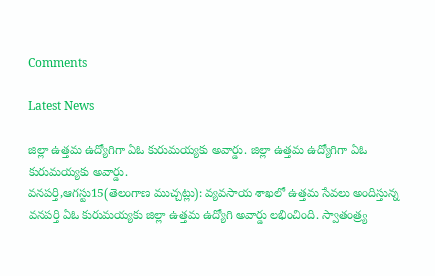Comments

Latest News

జిల్లా ఉత్తమ ఉద్యోగిగా ఏఓ కురుమయ్యకు అవార్డు. జిల్లా ఉత్తమ ఉద్యోగిగా ఏఓ కురుమయ్యకు అవార్డు.
వనపర్తి,ఆగస్టు15(తెలంగాణ ముచ్చట్లు): వ్యవసాయ శాఖలో ఉత్తమ సేవలు అందిస్తున్న వనపర్తి ఏఓ కురుమయ్యకు జిల్లా ఉత్తమ ఉద్యోగి అవార్డు లభించింది. స్వాతంత్ర్య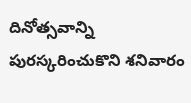దినోత్సవాన్ని పురస్కరించుకొని శనివారం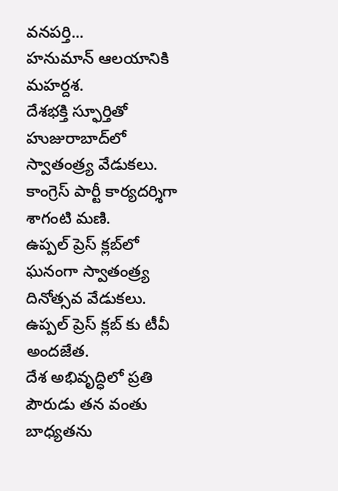వనపర్తి...
హనుమాన్ ఆలయానికి మహర్దశ.
దేశభక్తి స్ఫూర్తితో హుజురాబాద్‌లో స్వాతంత్ర్య వేడుకలు.
కాంగ్రెస్ పార్టీ కార్యదర్శిగా శాగంటి మణి.
ఉప్పల్ ప్రెస్ క్లబ్‌లో ఘనంగా స్వాతంత్ర్య దినోత్సవ వేడుకలు.
ఉప్పల్ ప్రెస్ క్లబ్‌ కు టీవీ అందజేత.
దేశ అభివృద్ధిలో ప్రతి పౌరుడు తన వంతు బాధ్యతను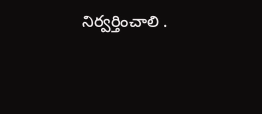నిర్వర్తించాలి .